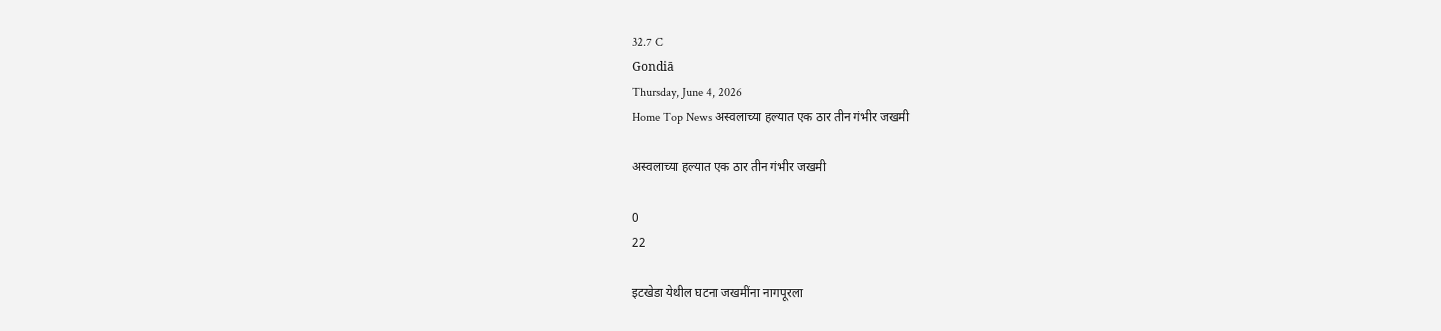32.7 C
Gondiā
Thursday, June 4, 2026
Home Top News अस्वलाच्या हल्यात एक ठार तीन गंभीर जखमी

अस्वलाच्या हल्यात एक ठार तीन गंभीर जखमी

0
22

इटखेडा येथील घटना जखमींना नागपूरला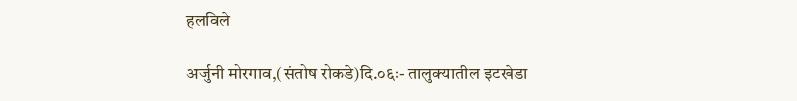हलविले

अर्जुनी मोरगाव,(संतोष रोकडे)दि.०६ः- तालुक्यातील इटखेडा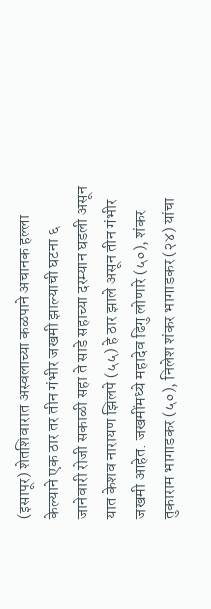(इसापूर) शेतशिवारात अस्वलाच्या कळपाने अचानक हल्ला केल्याने एक ठार तर तीन गंभीर जखमी झाल्याची घटना ६ जानेवारी रोजी सकाळी सहा ते साडे सहाच्या दरम्यान घडली असून यात केशव नारायण झिलपे (५५) हे ठार झाले असून तीन गंभीर जखमी आहेत. जखमींमध्ये महादेव ढिगु लोणारे (५०), शंकर तुकाराम भागाडकर (५०), निलेश शंकर भागाडकर (२४) यांचा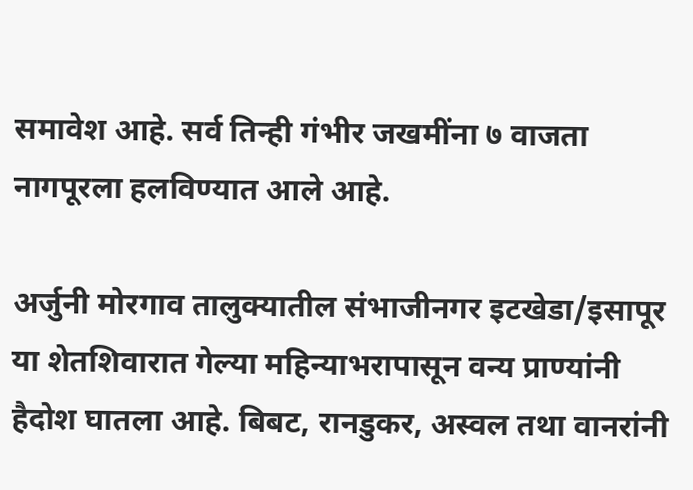समावेश आहे. सर्व तिन्ही गंभीर जखमींना ७ वाजता नागपूरला हलविण्यात आले आहे.

अर्जुनी मोरगाव तालुक्यातील संभाजीनगर इटखेडा/इसापूर या शेतशिवारात गेल्या महिन्याभरापासून वन्य प्राण्यांनी हैदोश घातला आहे. बिबट, रानडुकर, अस्वल तथा वानरांनी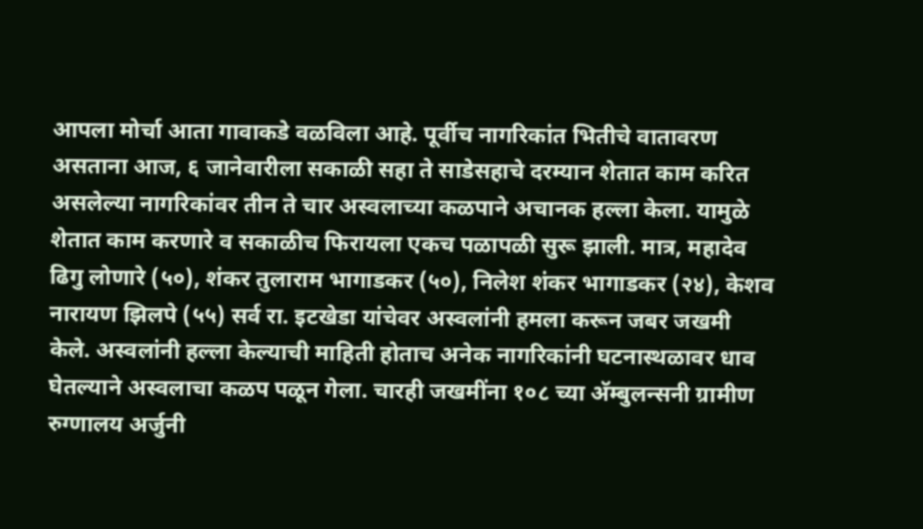आपला मोर्चा आता गावाकडे वळविला आहे. पूर्वीच नागरिकांत भितीचे वातावरण असताना आज, ६ जानेवारीला सकाळी सहा ते साडेसहाचे दरम्यान शेतात काम करित असलेल्या नागरिकांवर तीन ते चार अस्वलाच्या कळपाने अचानक हल्ला केला. यामुळे शेतात काम करणारे व सकाळीच फिरायला एकच पळापळी सुरू झाली. मात्र, महादेव ढिगु लोणारे (५०), शंकर तुलाराम भागाडकर (५०), निलेश शंकर भागाडकर (२४), केशव नारायण झिलपे (५५) सर्व रा. इटखेडा यांचेवर अस्वलांनी हमला करून जबर जखमी केले. अस्वलांनी हल्ला केल्याची माहिती होताच अनेक नागरिकांनी घटनास्थळावर धाव घेतल्याने अस्वलाचा कळप पळून गेला. चारही जखमींना १०८ च्या अ‍ॅम्बुलन्सनी ग्रामीण रुग्णालय अर्जुनी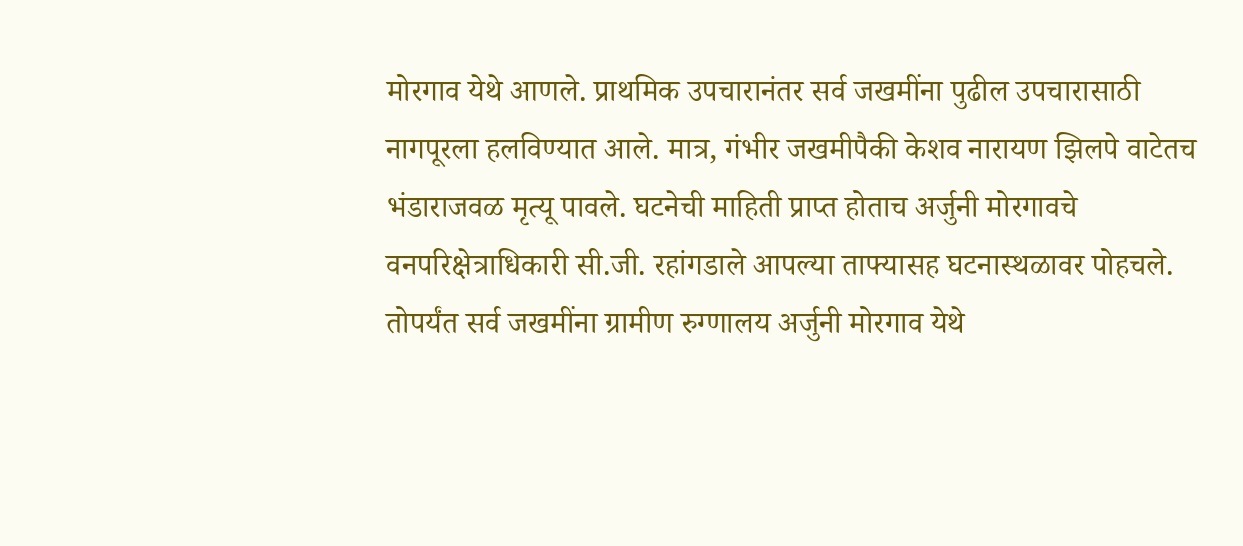मोरगाव येथे आणले. प्राथमिक उपचारानंतर सर्व जखमींना पुढील उपचारासाठी नागपूरला हलविण्यात आले. मात्र, गंभीर जखमीपैकी केशव नारायण झिलपे वाटेतच भंडाराजवळ मृत्यू पावले. घटनेची माहिती प्राप्त होताच अर्जुनी मोरगावचे वनपरिक्षेत्राधिकारी सी.जी. रहांगडाले आपल्या ताफ्यासह घटनास्थळावर पोहचले. तोपर्यंत सर्व जखमींना ग्रामीण रुग्णालय अर्जुनी मोरगाव येथे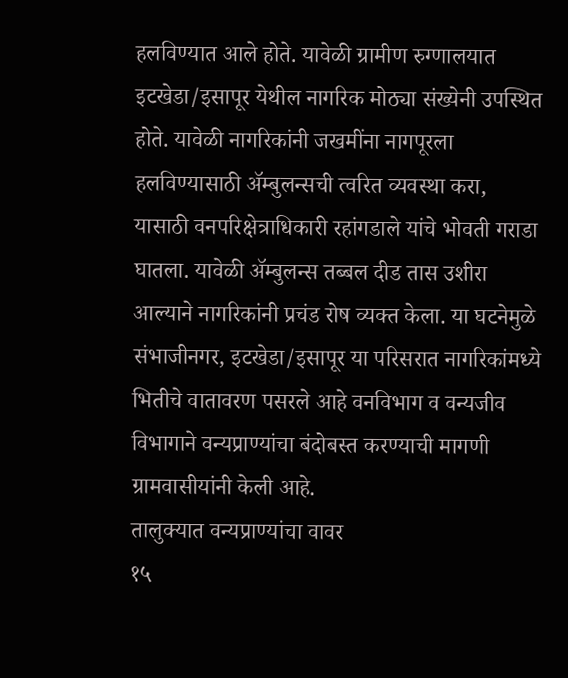हलविण्यात आले होते. यावेळी ग्रामीण रुग्णालयात इटखेडा/इसापूर येथील नागरिक मोठ्या संख्येनी उपस्थित होते. यावेळी नागरिकांनी जखमींना नागपूरला हलविण्यासाठी अ‍ॅम्बुलन्सची त्वरित व्यवस्था करा, यासाठी वनपरिक्षेत्राधिकारी रहांगडाले यांचे भोवती गराडा घातला. यावेळी अ‍ॅम्बुलन्स तब्बल दीड तास उशीरा आल्याने नागरिकांनी प्रचंड रोष व्यक्त केला. या घटनेमुळे संभाजीनगर, इटखेडा/इसापूर या परिसरात नागरिकांमध्ये भितीचे वातावरण पसरले आहे वनविभाग व वन्यजीव विभागाने वन्यप्राण्यांचा बंदोबस्त करण्याची मागणी ग्रामवासीयांनी केली आहे.
तालुक्यात वन्यप्राण्यांचा वावर
१५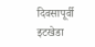दिवसापूर्वी इटखेडा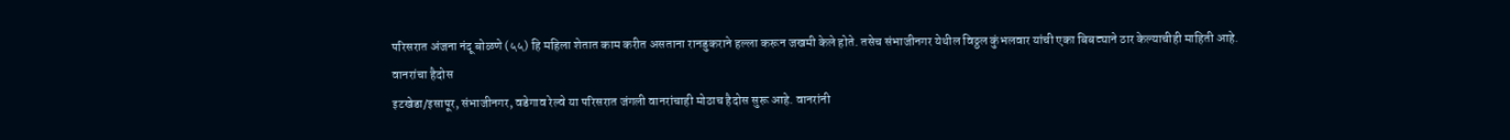परिसरात अंजना नंदू बोळणे (५५) हि महिला शेतात काम करीत असताना रानडुकराने हल्ला करून जखमी केले होते. तसेच संभाजीनगर येथील विठ्ठल कुंभलवार यांची एका बिबट्याने ठार केल्याचीही माहिती आहे.
वानरांचा हैदोस
इटखेडा/इसापूर, संभाजीनगर, वडेगाव रेल्वे या परिसरात जंगली वानरांचाही मोठाच हैदोस सुरू आहे. वानरांनी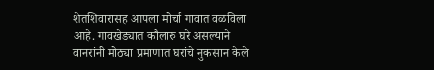शेतशिवारासह आपला मोर्चा गावात वळविला आहे. गावखेड्यात कौलारु घरे असल्याने वानरांनी मोठ्या प्रमाणात घरांचे नुकसान केले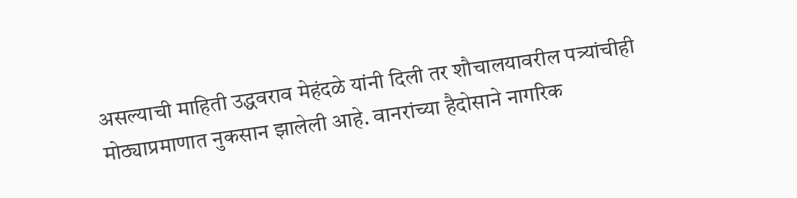असल्याची माहिती उद्धवराव मेहंदळे यांनी दिली तर शौचालयावरील पत्र्यांचीही मोठ्याप्रमाणात नुकसान झालेली आहे. वानरांच्या हैदोसाने नागरिक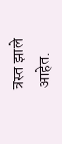त्रस्त झाले आहेत.